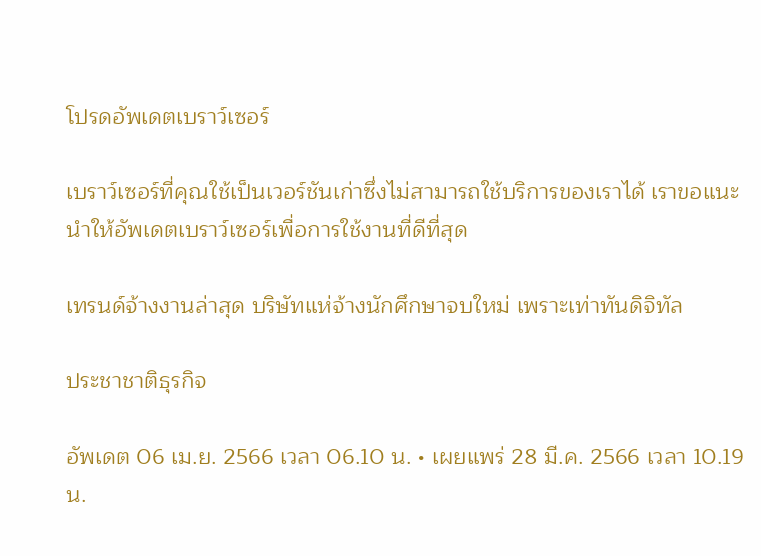โปรดอัพเดตเบราว์เซอร์

เบราว์เซอร์ที่คุณใช้เป็นเวอร์ชันเก่าซึ่งไม่สามารถใช้บริการของเราได้ เราขอแนะนำให้อัพเดตเบราว์เซอร์เพื่อการใช้งานที่ดีที่สุด

เทรนด์จ้างงานล่าสุด บริษัทแห่จ้างนักศึกษาจบใหม่ เพราะเท่าทันดิจิทัล

ประชาชาติธุรกิจ

อัพเดต 06 เม.ย. 2566 เวลา 06.10 น. • เผยแพร่ 28 มี.ค. 2566 เวลา 10.19 น.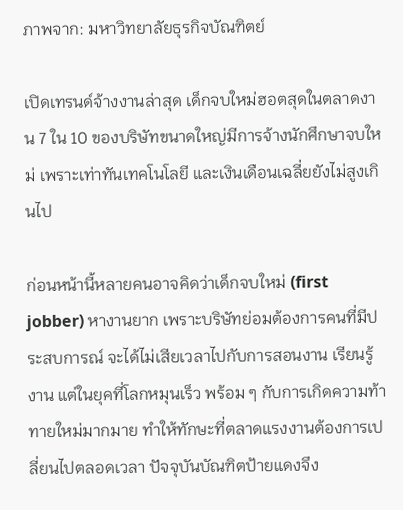ภาพจาก: มหาวิทยาลัยธุรกิจบัณฑิตย์

เปิดเทรนด์จ้างงานล่าสุด เด็กจบใหม่ฮอตสุดในตลาดงาน 7 ใน 10 ของบริษัทขนาดใหญ่มีการจ้างนักศึกษาจบใหม่ เพราะเท่าทันเทคโนโลยี และเงินเดือนเฉลี่ยยังไม่สูงเกินไป

ก่อนหน้านี้หลายคนอาจคิดว่าเด็กจบใหม่ (first jobber) หางานยาก เพราะบริษัทย่อมต้องการคนที่มีประสบการณ์ จะได้ไม่เสียเวลาไปกับการสอนงาน เรียนรู้งาน แต่ในยุคที่โลกหมุนเร็ว พร้อม ๆ กับการเกิดความท้าทายใหม่มากมาย ทำให้ทักษะที่ตลาดแรงงานต้องการเปลี่ยนไปตลอดเวลา ปัจจุบันบัณฑิตป้ายแดงจึง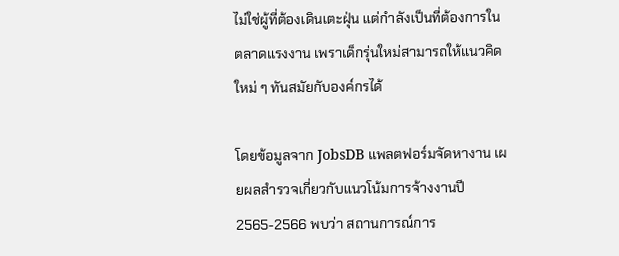ไม่ใช่ผู้ที่ต้องเดินเตะฝุ่น แต่กำลังเป็นที่ต้องการในตลาดแรงงาน เพราเด็กรุ่นใหม่สามารถให้แนวคิดใหม่ ๆ ทันสมัยกับองค์กรได้

โดยข้อมูลจาก JobsDB แพลตฟอร์มจัดหางาน เผยผลสำรวจเกี่ยวกับแนวโน้มการจ้างงานปี 2565-2566 พบว่า สถานการณ์การ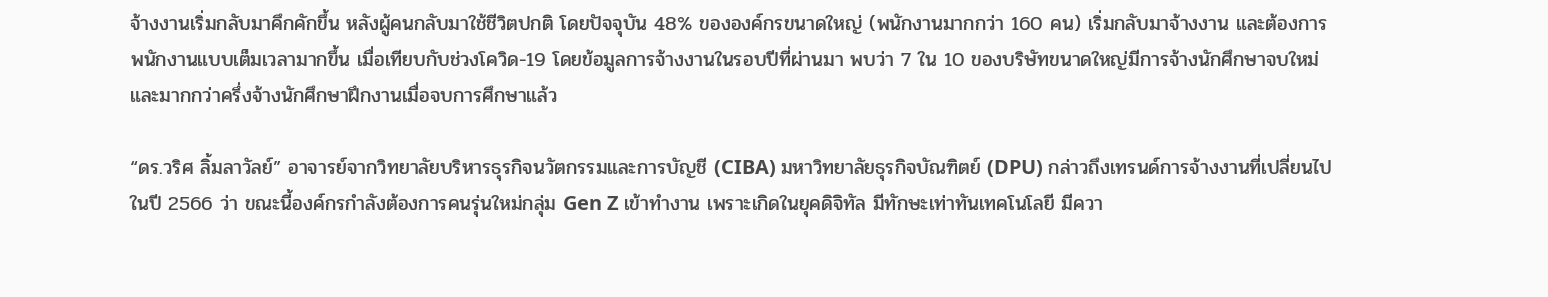จ้างงานเริ่มกลับมาคึกคักขึ้น หลังผู้คนกลับมาใช้ชีวิตปกติ โดยปัจจุบัน 48% ขององค์กรขนาดใหญ่ (พนักงานมากกว่า 160 คน) เริ่มกลับมาจ้างงาน และต้องการพนักงานแบบเต็มเวลามากขึ้น เมื่อเทียบกับช่วงโควิด-19 โดยข้อมูลการจ้างงานในรอบปีที่ผ่านมา พบว่า 7 ใน 10 ของบริษัทขนาดใหญ่มีการจ้างนักศึกษาจบใหม่ และมากกว่าครึ่งจ้างนักศึกษาฝึกงานเมื่อจบการศึกษาแล้ว

“ดร.วริศ ลิ้มลาวัลย์” อาจารย์จากวิทยาลัยบริหารธุรกิจนวัตกรรมและการบัญชี (CIBA) มหาวิทยาลัยธุรกิจบัณฑิตย์ (DPU) กล่าวถึงเทรนด์การจ้างงานที่เปลี่ยนไปในปี 2566 ว่า ขณะนี้องค์กรกำลังต้องการคนรุ่นใหม่กลุ่ม Gen Z เข้าทำงาน เพราะเกิดในยุคดิจิทัล มีทักษะเท่าทันเทคโนโลยี มีควา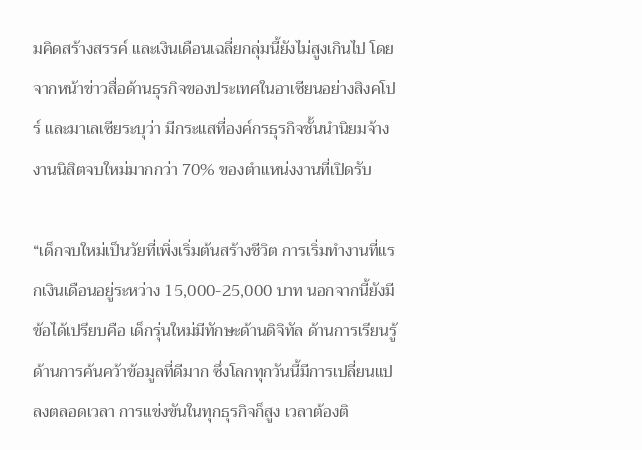มคิดสร้างสรรค์ และเงินเดือนเฉลี่ยกลุ่มนี้ยังไม่สูงเกินไป โดยจากหน้าข่าวสื่อด้านธุรกิจของประเทศในอาเซียนอย่างสิงคโปร์ และมาเลเซียระบุว่า มีกระแสที่องค์กรธุรกิจชั้นนำนิยมจ้างงานนิสิตจบใหม่มากกว่า 70% ของตำแหน่งงานที่เปิดรับ

“เด็กจบใหม่เป็นวัยที่เพิ่งเริ่มต้นสร้างชีวิต การเริ่มทำงานที่แรกเงินเดือนอยู่ระหว่าง 15,000-25,000 บาท นอกจากนี้ยังมีข้อได้เปรียบคือ เด็กรุ่นใหม่มีทักษะด้านดิจิทัล ด้านการเรียนรู้ ด้านการค้นคว้าข้อมูลที่ดีมาก ซึ่งโลกทุกวันนี้มีการเปลี่ยนแปลงตลอดเวลา การแข่งขันในทุกธุรกิจก็สูง เวลาต้องติ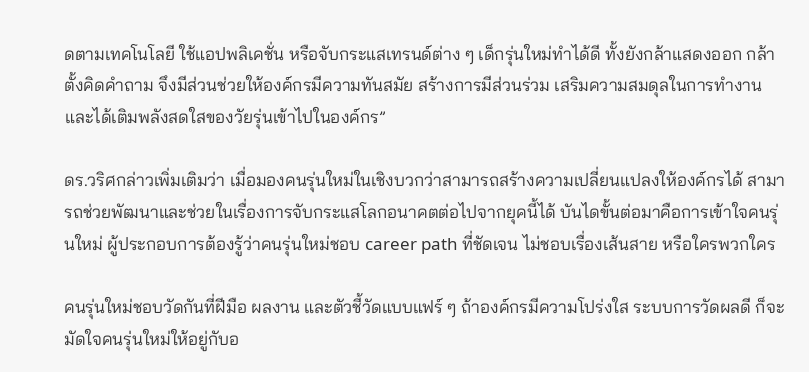ดตามเทคโนโลยี ใช้แอปพลิเคชั่น หรือจับกระแสเทรนด์ต่าง ๆ เด็กรุ่นใหม่ทำได้ดี ทั้งยังกล้าแสดงออก กล้าตั้งคิดคำถาม จึงมีส่วนช่วยให้องค์กรมีความทันสมัย สร้างการมีส่วนร่วม เสริมความสมดุลในการทำงาน และได้เติมพลังสดใสของวัยรุ่นเข้าไปในองค์กร”

ดร.วริศกล่าวเพิ่มเติมว่า เมื่อมองคนรุ่นใหม่ในเชิงบวกว่าสามารถสร้างความเปลี่ยนแปลงให้องค์กรได้ สามารถช่วยพัฒนาและช่วยในเรื่องการจับกระแสโลกอนาคตต่อไปจากยุคนี้ได้ บันไดขั้นต่อมาคือการเข้าใจคนรุ่นใหม่ ผู้ประกอบการต้องรู้ว่าคนรุ่นใหม่ชอบ career path ที่ชัดเจน ไม่ชอบเรื่องเส้นสาย หรือใครพวกใคร

คนรุ่นใหม่ชอบวัดกันที่ฝีมือ ผลงาน และตัวชี้วัดแบบแฟร์ ๆ ถ้าองค์กรมีความโปร่งใส ระบบการวัดผลดี ก็จะมัดใจคนรุ่นใหม่ให้อยู่กับอ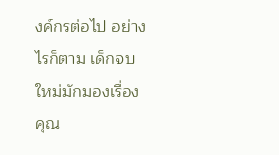งค์กรต่อไป อย่างไรก็ตาม เด็กจบใหม่มักมองเรื่องคุณ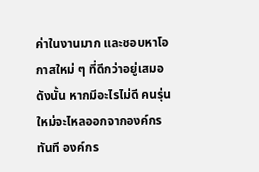ค่าในงานมาก และชอบหาโอกาสใหม่ ๆ ที่ดีกว่าอยู่เสมอ ดังนั้น หากมีอะไรไม่ดี คนรุ่นใหม่จะไหลออกจากองค์กรทันที องค์กร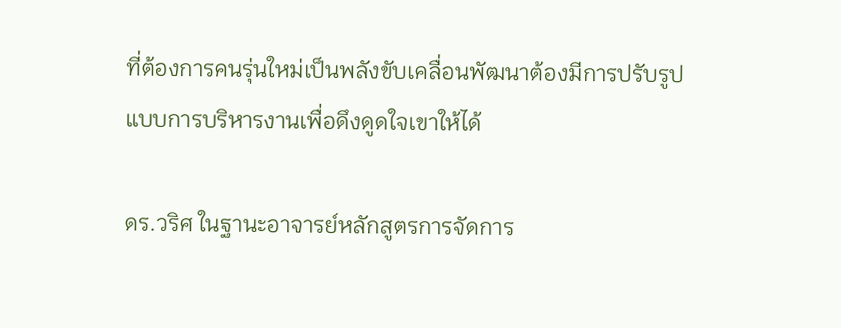ที่ต้องการคนรุ่นใหม่เป็นพลังขับเคลื่อนพัฒนาต้องมีการปรับรูปแบบการบริหารงานเพื่อดึงดูดใจเขาให้ได้

ดร.วริศ ในฐานะอาจารย์หลักสูตรการจัดการ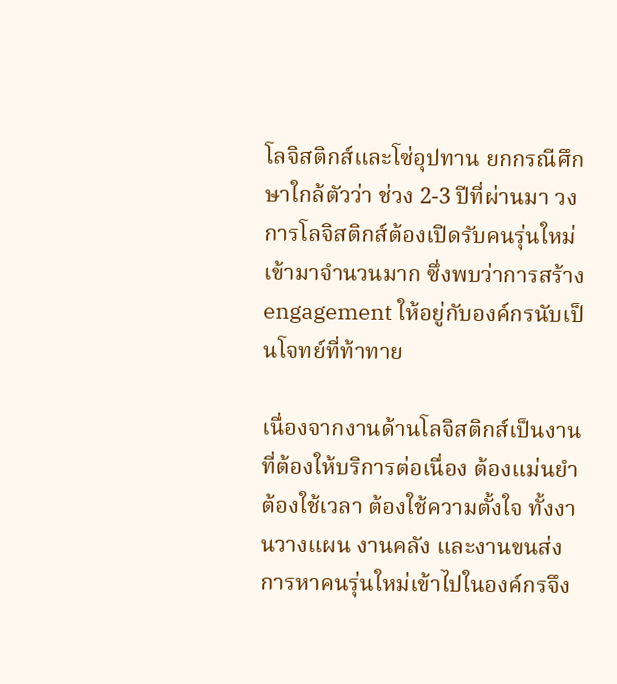โลจิสติกส์และโซ่อุปทาน ยกกรณีศึกษาใกล้ตัวว่า ช่วง 2-3 ปีที่ผ่านมา วงการโลจิสติกส์ต้องเปิดรับคนรุ่นใหม่เข้ามาจำนวนมาก ซึ่งพบว่าการสร้าง engagement ให้อยู่กับองค์กรนับเป็นโจทย์ที่ท้าทาย

เนื่องจากงานด้านโลจิสติกส์เป็นงานที่ต้องให้บริการต่อเนื่อง ต้องแม่นยำ ต้องใช้เวลา ต้องใช้ความตั้งใจ ทั้งงานวางแผน งานคลัง และงานขนส่ง การหาคนรุ่นใหม่เข้าไปในองค์กรจึง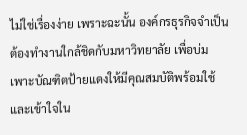ไม่ใช่เรื่องง่าย เพราะฉะนั้น องค์กรธุรกิจจำเป็นต้องทำงานใกล้ชิดกับมหาวิทยาลัย เพื่อบ่มเพาะบัณฑิตป้ายแดงให้มีคุณสมบัติพร้อมใช้และเข้าใจใน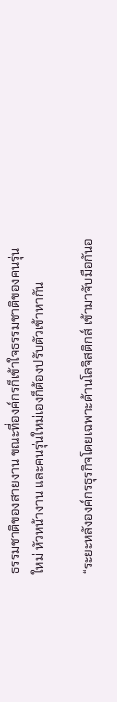ธรรมชาติของสายงาน ขณะที่องค์กรก็เข้าใจธรรมชาติของคนรุ่นใหม่ หัวหน้างาน และคนรุ่นใหม่เองก็ต้องปรับตัวเข้าหากัน

“ระยะหลังองค์กรธุรกิจโดยเฉพาะด้านโลจิสติกส์ เข้ามาจับมือกันอ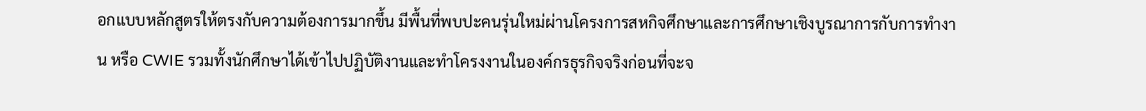อกแบบหลักสูตรให้ตรงกับความต้องการมากขึ้น มีพื้นที่พบปะคนรุ่นใหม่ผ่านโครงการสหกิจศึกษาและการศึกษาเชิงบูรณาการกับการทำงาน หรือ CWIE รวมทั้งนักศึกษาได้เข้าไปปฏิบัติงานและทำโครงงานในองค์กรธุรกิจจริงก่อนที่จะจ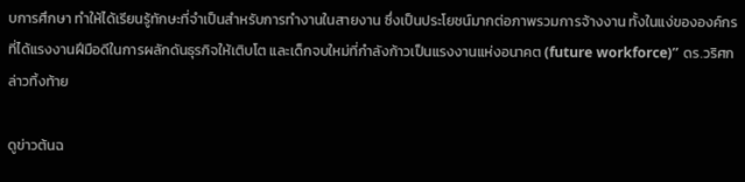บการศึกษา ทำให้ได้เรียนรู้ทักษะที่จำเป็นสำหรับการทำงานในสายงาน ซึ่งเป็นประโยชน์มากต่อภาพรวมการจ้างงาน ทั้งในแง่ขององค์กรที่ได้แรงงานฝีมือดีในการผลักดันธุรกิจให้เติบโต และเด็กจบใหม่ที่กำลังก้าวเป็นแรงงานแห่งอนาคต (future workforce)” ดร.วริศกล่าวทิ้งท้าย

ดูข่าวต้นฉ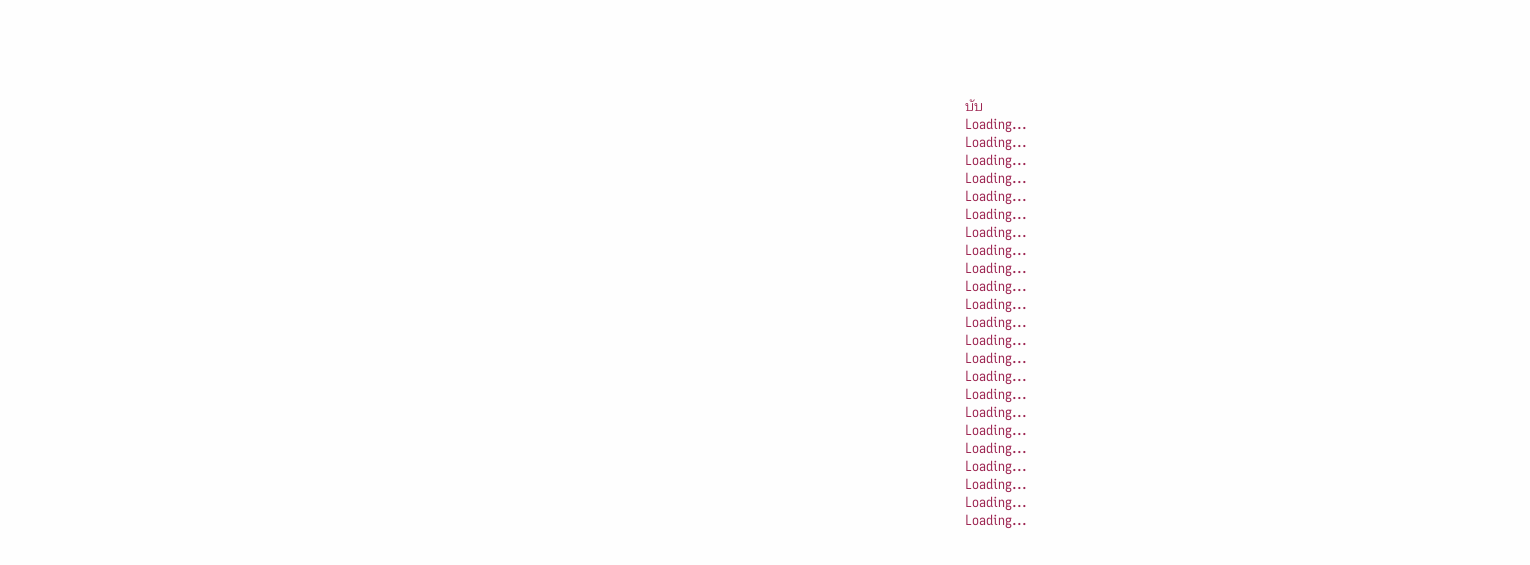บับ
Loading...
Loading...
Loading...
Loading...
Loading...
Loading...
Loading...
Loading...
Loading...
Loading...
Loading...
Loading...
Loading...
Loading...
Loading...
Loading...
Loading...
Loading...
Loading...
Loading...
Loading...
Loading...
Loading...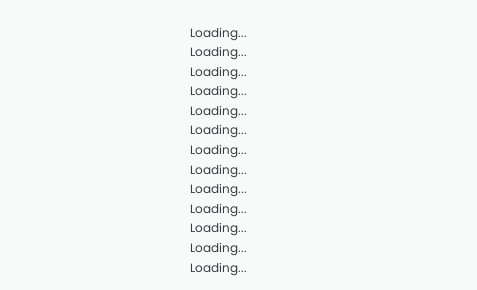Loading...
Loading...
Loading...
Loading...
Loading...
Loading...
Loading...
Loading...
Loading...
Loading...
Loading...
Loading...
Loading...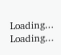Loading...
Loading...